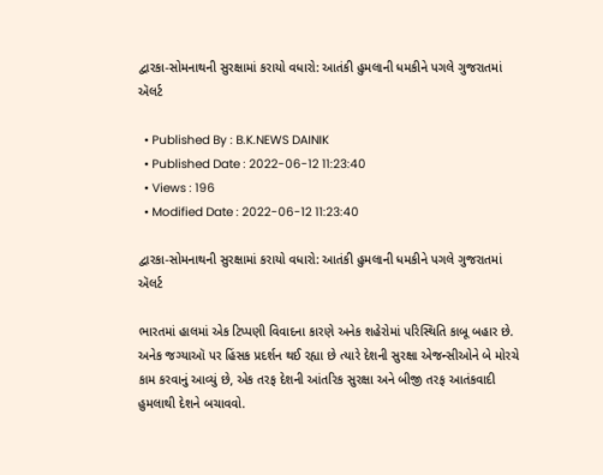દ્વારકા-સોમનાથની સુરક્ષામાં કરાયો વધારો: આતંકી હુમલાની ધમકીને પગલે ગુજરાતમાં ઍલર્ટ

  • Published By : B.K.NEWS DAINIK
  • Published Date : 2022-06-12 11:23:40
  • Views : 196
  • Modified Date : 2022-06-12 11:23:40

દ્વારકા-સોમનાથની સુરક્ષામાં કરાયો વધારો: આતંકી હુમલાની ધમકીને પગલે ગુજરાતમાં ઍલર્ટ

ભારતમાં હાલમાં એક ટિપ્પણી વિવાદના કારણે અનેક શહેરોમાં પરિસ્થિતિ કાબૂ બહાર છે. અનેક જગ્યાઑ પર હિંસક પ્રદર્શન થઈ રહ્યા છે ત્યારે દેશની સુરક્ષા એજન્સીઓને બે મોરચે કામ કરવાનું આવ્યું છે, એક તરફ દેશની આંતરિક સુરક્ષા અને બીજી તરફ આતંકવાદી હુમલાથી દેશને બચાવવો.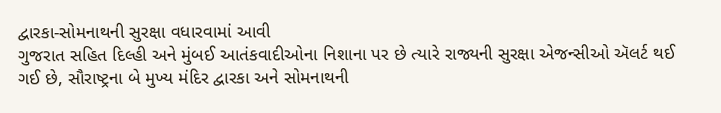દ્વારકા-સોમનાથની સુરક્ષા વધારવામાં આવી
ગુજરાત સહિત દિલ્હી અને મુંબઈ આતંકવાદીઓના નિશાના પર છે ત્યારે રાજ્યની સુરક્ષા એજન્સીઓ ઍલર્ટ થઈ ગઈ છે, સૌરાષ્ટ્રના બે મુખ્ય મંદિર દ્વારકા અને સોમનાથની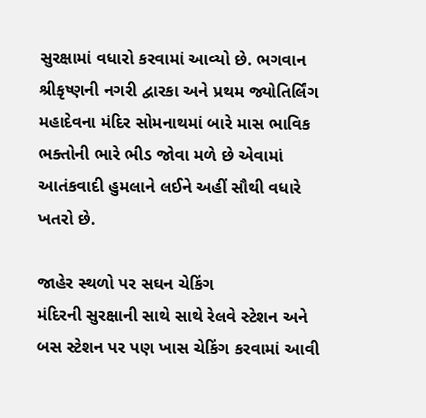સુરક્ષામાં વધારો કરવામાં આવ્યો છે. ભગવાન શ્રીકૃષ્ણની નગરી દ્વારકા અને પ્રથમ જ્યોતિર્લિંગ મહાદેવના મંદિર સોમનાથમાં બારે માસ ભાવિક ભક્તોની ભારે ભીડ જોવા મળે છે એવામાં આતંકવાદી હુમલાને લઈને અહીં સૌથી વધારે ખતરો છે.

જાહેર સ્થળો પર સઘન ચેકિંગ
મંદિરની સુરક્ષાની સાથે સાથે રેલવે સ્ટેશન અને બસ સ્ટેશન પર પણ ખાસ ચેકિંગ કરવામાં આવી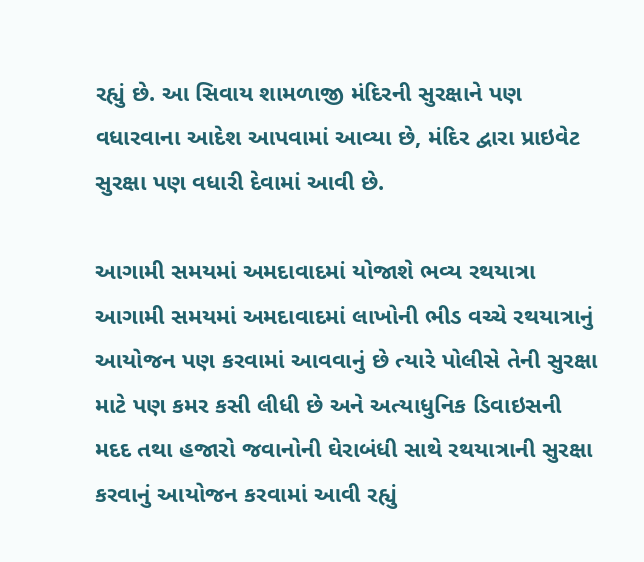રહ્યું છે. આ સિવાય શામળાજી મંદિરની સુરક્ષાને પણ વધારવાના આદેશ આપવામાં આવ્યા છે, મંદિર દ્વારા પ્રાઇવેટ સુરક્ષા પણ વધારી દેવામાં આવી છે.

આગામી સમયમાં અમદાવાદમાં યોજાશે ભવ્ય રથયાત્રા
આગામી સમયમાં અમદાવાદમાં લાખોની ભીડ વચ્ચે રથયાત્રાનું આયોજન પણ કરવામાં આવવાનું છે ત્યારે પોલીસે તેની સુરક્ષા માટે પણ કમર કસી લીધી છે અને અત્યાધુનિક ડિવાઇસની મદદ તથા હજારો જવાનોની ઘેરાબંધી સાથે રથયાત્રાની સુરક્ષા કરવાનું આયોજન કરવામાં આવી રહ્યું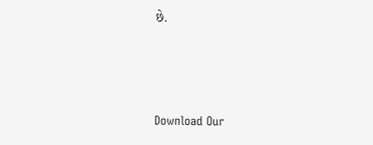છે.



Download Our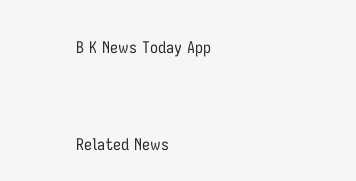B K News Today App



Related News